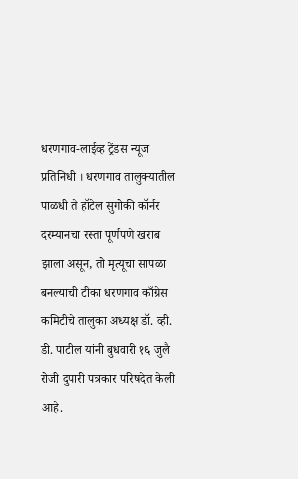धरणगाव-लाईव्ह ट्रेंडस न्यूज प्रतिनिधी । धरणगाव तालुक्यातील पाळधी ते हॉटेल सुगोकी कॉर्नर दरम्यानचा रस्ता पूर्णपणे खराब झाला असून, तो मृत्यूचा सापळा बनल्याची टीका धरणगाव काँग्रेस कमिटीचे तालुका अध्यक्ष डॉ. व्ही. डी. पाटील यांनी बुधवारी १६ जुलै रोजी दुपारी पत्रकार परिषदेत केली आहे.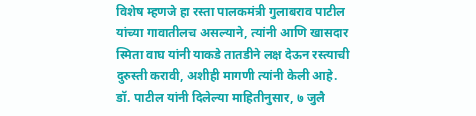विशेष म्हणजे हा रस्ता पालकमंत्री गुलाबराव पाटील यांच्या गावातीलच असल्याने, त्यांनी आणि खासदार स्मिता वाघ यांनी याकडे तातडीने लक्ष देऊन रस्त्याची दुरुस्ती करावी, अशीही मागणी त्यांनी केली आहे.
डॉ. पाटील यांनी दिलेल्या माहितीनुसार, ७ जुलै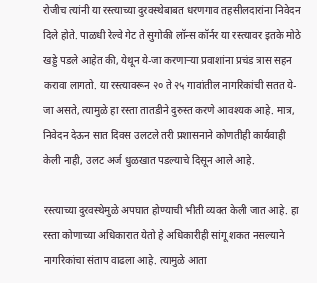रोजीच त्यांनी या रस्त्याच्या दुरवस्थेबाबत धरणगाव तहसीलदारांना निवेदन दिले होते. पाळधी रेल्वे गेट ते सुगोकी लॉन्स कॉर्नर या रस्त्यावर इतके मोठे खड्डे पडले आहेत की, येथून ये-जा करणाऱ्या प्रवाशांना प्रचंड त्रास सहन करावा लागतो. या रस्त्यावरून २० ते २५ गावांतील नागरिकांची सतत ये-जा असते, त्यामुळे हा रस्ता तातडीने दुरुस्त करणे आवश्यक आहे. मात्र, निवेदन देऊन सात दिवस उलटले तरी प्रशासनाने कोणतीही कार्यवाही केली नाही, उलट अर्ज धुळखात पडल्याचे दिसून आले आहे.

रस्त्याच्या दुरवस्थेमुळे अपघात होण्याची भीती व्यक्त केली जात आहे. हा रस्ता कोणाच्या अधिकारात येतो हे अधिकारीही सांगू शकत नसल्याने नागरिकांचा संताप वाढला आहे. त्यामुळे आता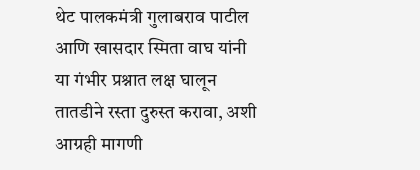थेट पालकमंत्री गुलाबराव पाटील आणि खासदार स्मिता वाघ यांनी या गंभीर प्रश्नात लक्ष घालून तातडीने रस्ता दुरुस्त करावा, अशी आग्रही मागणी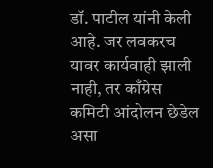डॉ. पाटील यांनी केली आहे. जर लवकरच यावर कार्यवाही झाली नाही, तर काँग्रेस कमिटी आंदोलन छेडेल असा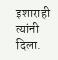इशाराही त्यांनी दिला.